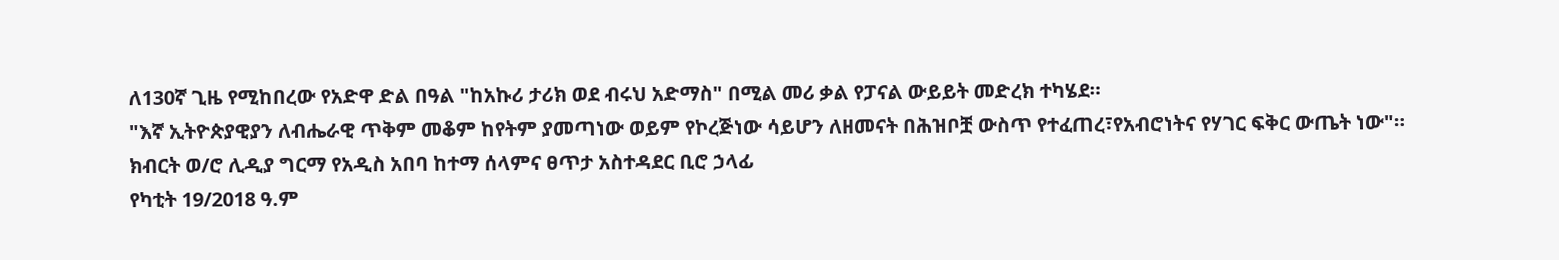ለ130ኛ ጊዜ የሚከበረው የአድዋ ድል በዓል "ከአኩሪ ታሪክ ወደ ብሩህ አድማስ" በሚል መሪ ቃል የፓናል ውይይት መድረክ ተካሄደ።
"እኛ ኢትዮጵያዊያን ለብሔራዊ ጥቅም መቆም ከየትም ያመጣነው ወይም የኮረጅነው ሳይሆን ለዘመናት በሕዝቦቿ ውስጥ የተፈጠረ፣የአብሮነትና የሃገር ፍቅር ውጤት ነው"።
ክብርት ወ/ሮ ሊዲያ ግርማ የአዲስ አበባ ከተማ ሰላምና ፀጥታ አስተዳደር ቢሮ ኃላፊ
የካቲት 19/2018 ዓ.ም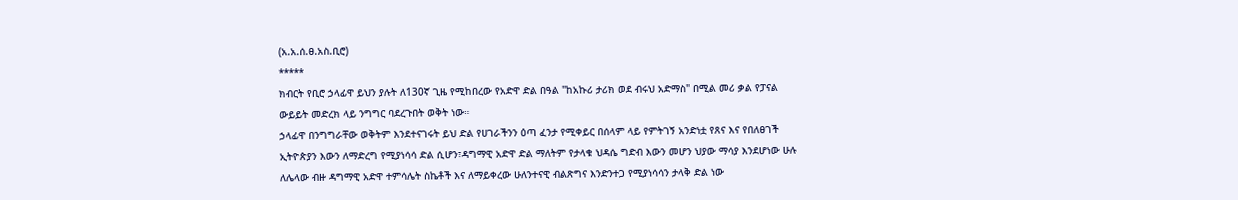(አ.አ.ሰ.ፀ.አስ.ቢሮ)
*****
ክብርት የቢሮ ኃላፊዋ ይህን ያሉት ለ130ኛ ጊዜ የሚከበረው የአድዋ ድል በዓል "ከአኩሪ ታሪክ ወደ ብሩህ አድማስ" በሚል መሪ ቃል የፓናል ውይይት መድረክ ላይ ንግግር ባደረጉበት ወቅት ነው።
ኃላፊዋ በንግግራቸው ወቅትም እንደተናገሩት ይህ ድል የሀገራችንን ዕጣ ፈንታ የሚቀይር በሰላም ላይ የምትገኝ አንድነቷ የጸና እና የበለፀገች ኢትዮጵያን እውን ለማድረግ የሚያነሳሳ ድል ሲሆን፣ዳግማዊ አድዋ ድል ማለትም የታላቁ ህዳሴ ግድብ እውን መሆን ህያው ማሳያ እንደሆነው ሁሉ ለሌላው ብዙ ዳግማዊ አድዋ ተምሳሌት ስኬቶች እና ለማይቀረው ሁለንተናዊ ብልጽግና እንድንተጋ የሚያነሳሳን ታላቅ ድል ነው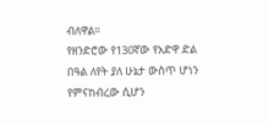ብለዋል።
የዘንድሮው የ130ኛው የአድዋ ድል በዓል ለየት ያለ ሁኔታ ውስጥ ሆነን የምናከብረው ሲሆን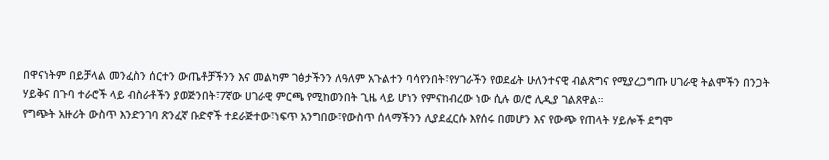በዋናነትም በይቻላል መንፈስን ሰርተን ውጤቶቻችንን እና መልካም ገፅታችንን ለዓለም አጉልተን ባሳየንበት፣የሃገራችን የወደፊት ሁለንተናዊ ብልጽግና የሚያረጋግጡ ሀገራዊ ትልሞችን በንጋት ሃይቅና በጉባ ተራሮች ላይ ብስራቶችን ያወጅንበት፣7ኛው ሀገራዊ ምርጫ የሚከወንበት ጊዜ ላይ ሆነን የምናከብረው ነው ሲሉ ወ/ሮ ሊዲያ ገልጸዋል።
የግጭት አዙሪት ውስጥ እንድንገባ ጽንፈኛ ቡድኖች ተደራጅተው፣ነፍጥ አንግበው፣የውስጥ ሰላማችንን ሊያደፈርሱ እየሰሩ በመሆን እና የውጭ የጠላት ሃይሎች ደግሞ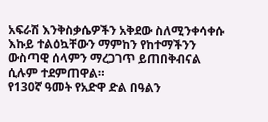አፍራሽ እንቅስቃሴዎችን አቅደው ስለሚንቀሳቀሱ እኩይ ተልዕኳቸውን ማምከን የከተማችንን ውስጣዊ ሰላምን ማረጋገጥ ይጠበቅብናል ሲሉም ተደምጠዋል።
የ130ኛ ዓመት የአድዋ ድል በዓልን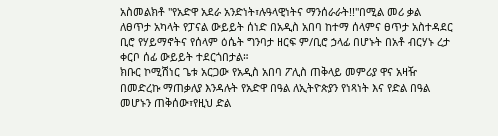አስመልክቶ "የአድዋ አደራ አንድነት፣ሉዓላዊነትና ማንሰራራት!!"በሚል መሪ ቃል ለፀጥታ አካላት የፓናል ውይይት ሰነድ በአዲስ አበባ ከተማ ሰላምና ፀጥታ አስተዳደር ቢሮ የሃይማኖትና የሰላም ዕሴት ግንባታ ዘርፍ ም/ቢሮ ኃላፊ በሆኑት በአቶ ብርሃኑ ረታ ቀርቦ ሰፊ ውይይት ተደርጎበታል።
ክቡር ኮሚሽነር ጌቱ አርጋው የአዲስ አበባ ፖሊስ ጠቅላይ መምሪያ ዋና አዛዥ በመድረኩ ማጠቃለያ እንዳሉት የአድዋ በዓል ለኢትዮጵያን የነጻነት እና የድል በዓል መሆኑን ጠቅሰው፣የዚህ ድል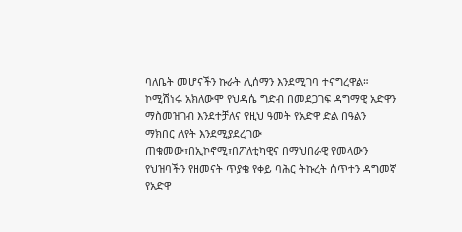ባለቤት መሆናችን ኩራት ሊሰማን እንደሚገባ ተናግረዋል።
ኮሚሽነሩ አክለውሞ የህዳሴ ግድብ በመደጋገፍ ዳግማዊ አድዋን ማስመዝገብ እንደተቻለና የዚህ ዓመት የአድዋ ድል በዓልን ማክበር ለየት እንደሚያደረገው ጠቁመው፣በኢኮኖሚ፣በፖለቲካዊና በማህበራዊ የመላውን የህዝባችን የዘመናት ጥያቄ የቀይ ባሕር ትኩረት ሰጥተን ዳግመኛ የአድዋ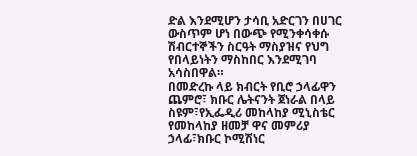ድል እንደሚሆን ታሳቢ አድርገን በሀገር ውስጥም ሆነ በውጭ የሚንቀሳቀሱ ሽብርተኞችን ስርዓት ማስያዝና የህግ የበላይነትን ማስከበር እንደሚገባ አሳስበዋል።
በመድረኩ ላይ ክብርት የቢሮ ኃላፊዋን ጨምሮ፣ ክቡር ሌትናንት ጀነራል በላይ ስዩም፣የኢፌዲሪ መከላከያ ሚኒስቴር የመከላከያ ዘመቻ ዋና መምሪያ ኃላፊ፣ክቡር ኮሚሽነር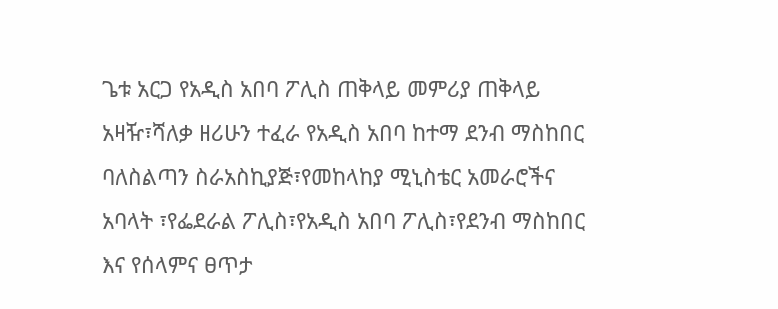ጌቱ አርጋ የአዲስ አበባ ፖሊስ ጠቅላይ መምሪያ ጠቅላይ አዛዥ፣ሻለቃ ዘሪሁን ተፈራ የአዲስ አበባ ከተማ ደንብ ማስከበር ባለስልጣን ስራአስኪያጅ፣የመከላከያ ሚኒስቴር አመራሮችና አባላት ፣የፌደራል ፖሊስ፣የአዲስ አበባ ፖሊስ፣የደንብ ማስከበር እና የሰላምና ፀጥታ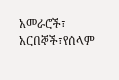አመራሮች፣ አርበኞች፣የሰላም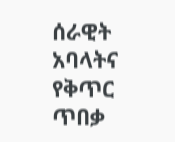ሰራዊት አባላትና የቅጥር ጥበቃ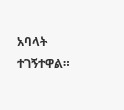አባላት ተገኝተዋል።